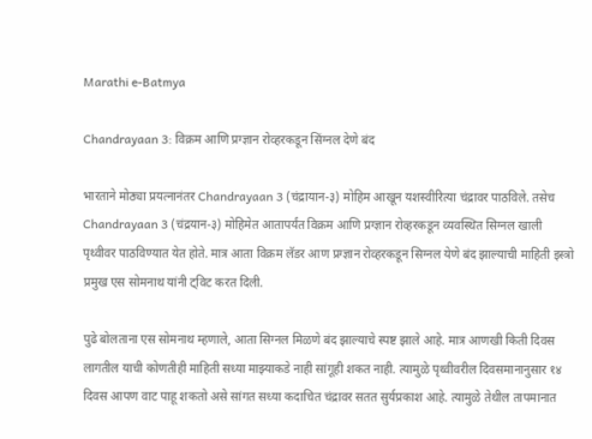Marathi e-Batmya

Chandrayaan 3: विक्रम आणि प्रग्ज्ञान रोव्हरकडून सिंग्नल देणे बंद

भारताने मोठ्या प्रयत्नानंतर Chandrayaan 3 (चंद्रायान-३) मोहिम आखून यशस्वीरित्या चंद्रावर पाठविले. तसेच Chandrayaan 3 (चंद्रयान-३) मोहिमेत आतापर्यंत विक्रम आणि प्रग्ज्ञान रोव्हरकडून व्यवस्थित सिग्नल खाली पृथ्वीवर पाठविण्यात येत होते. मात्र आता विक्रम लॅडर आण प्रग्ज्ञान रोव्हरकडून सिग्नल येणे बंद झाल्याची माहिती इस्त्रो प्रमुख एस सोमनाथ यांनी ट्विट करत दिली.

पुढे बोलताना एस सोमनाथ म्हणाले, आता सिग्नल मिळणे बंद झाल्याचे स्पष्ट झाले आहे. मात्र आणखी किती दिवस लागतील याची कोणतीही माहिती सध्या माझ्याकडे नाही सांगूही शकत नाही. त्यामुळे पृथ्वीवरील दिवसमानानुसार १४ दिवस आपण वाट पाहू शकतो असे सांगत सध्या कदाचित चंद्रावर सतत सुर्यप्रकाश आहे. त्यामुळे तेथील तापमानात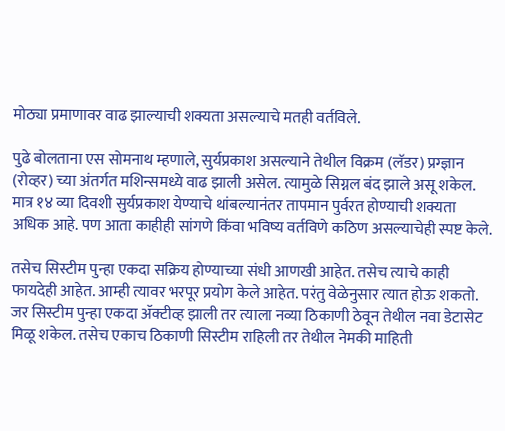मोठ्या प्रमाणावर वाढ झाल्याची शक्यता असल्याचे मतही वर्तविले.

पुढे बोलताना एस सोमनाथ म्हणाले, सुर्यप्रकाश असल्याने तेथील विक्रम (लॅडर) प्रग्ज्ञान (रोव्हर) च्या अंतर्गत मशिन्समध्ये वाढ झाली असेल. त्यामुळे सिग्नल बंद झाले असू शकेल. मात्र १४ व्या दिवशी सुर्यप्रकाश येण्याचे थांबल्यानंतर तापमान पुर्वरत होण्याची शक्यता अधिक आहे. पण आता काहीही सांगणे किंवा भविष्य वर्तविणे कठिण असल्याचेही स्पष्ट केले.

तसेच सिस्टीम पुन्हा एकदा सक्रिय होण्याच्या संधी आणखी आहेत. तसेच त्याचे काही फायदेही आहेत. आम्ही त्यावर भरपूर प्रयोग केले आहेत. परंतु वेळेनुसार त्यात होऊ शकतो. जर सिस्टीम पुन्हा एकदा ॲक्टीव्ह झाली तर त्याला नव्या ठिकाणी ठेवून तेथील नवा डेटासेट मिळू शकेल. तसेच एकाच ठिकाणी सिस्टीम राहिली तर तेथील नेमकी माहिती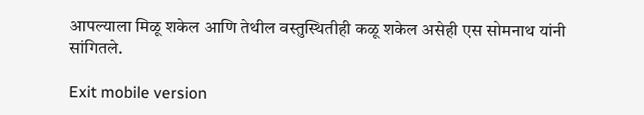आपल्याला मिळू शकेल आणि तेथील वस्तुस्थितीही कळू शकेल असेही एस सोमनाथ यांनी सांगितले.

Exit mobile version